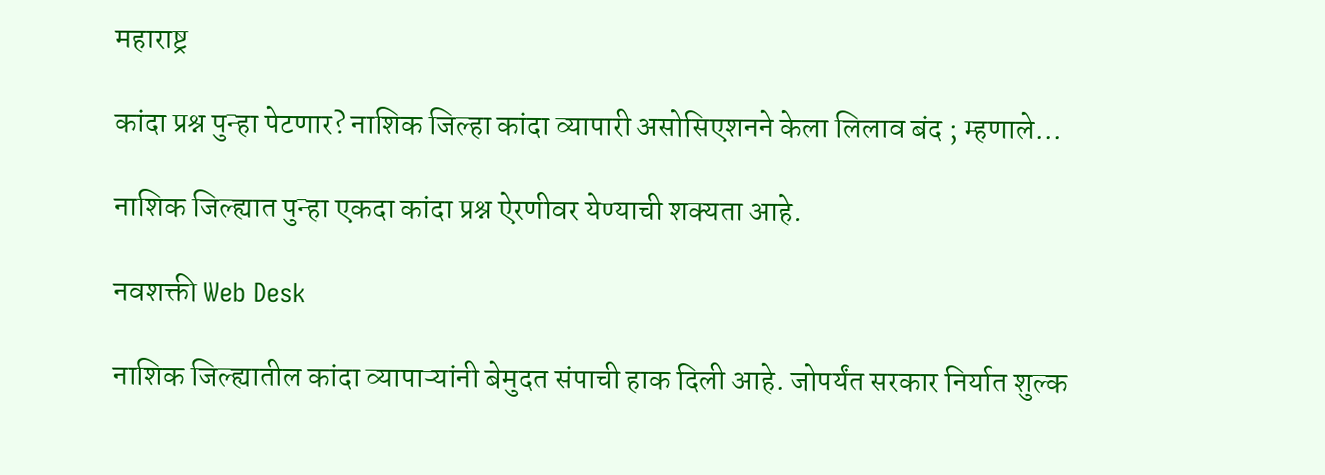महाराष्ट्र

कांदा प्रश्न पुन्हा पेटणार? नाशिक जिल्हा कांदा व्यापारी असोसिएशनने केला लिलाव बंद ; म्हणाले...

नाशिक जिल्ह्यात पुन्हा एकदा कांदा प्रश्न ऐरणीवर येण्याची शक्यता आहे.

नवशक्ती Web Desk

नाशिक जिल्ह्यातील कांदा व्यापाऱ्यांनी बेमुदत संपाची हाक दिली आहे. जोपर्यंत सरकार निर्यात शुल्क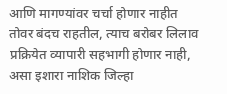आणि मागण्यांवर चर्चा होणार नाहीत तोवर बंदच राहतील, त्याच बरोबर लिलाव प्रक्रियेत व्यापारी सहभागी होणार नाही, असा इशारा नाशिक जिल्हा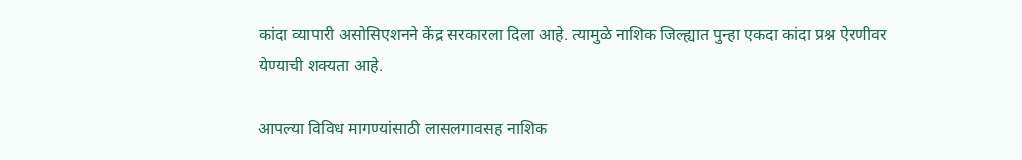कांदा व्यापारी असोसिएशनने केंद्र सरकारला दिला आहे. त्यामुळे नाशिक जिल्ह्यात पुन्हा एकदा कांदा प्रश्न ऐरणीवर येण्याची शक्यता आहे.

आपल्या विविध मागण्यांसाठी लासलगावसह नाशिक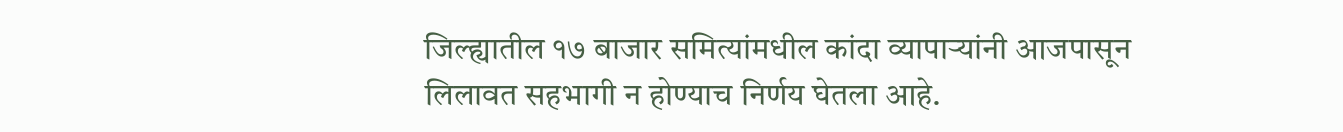जिल्ह्यातील १७ बाजार समित्यांमधील कांदा व्यापाऱ्यांनी आजपासून लिलावत सहभागी न होण्याच निर्णय घेतला आहे.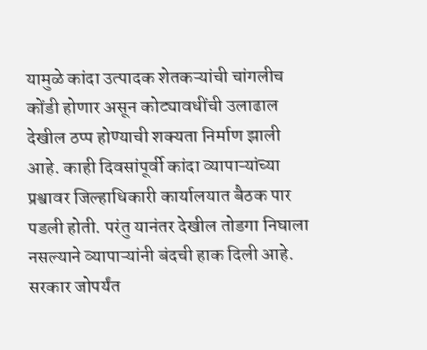यामुळे कांदा उत्पादक शेतकऱ्यांची चांगलीच कोंडी होणार असून कोट्यावधींची उलाढाल देखील ठप्प होण्याची शक्यता निर्माण झाली आहे. काही दिवसांपूर्वी कांदा व्यापाऱ्यांच्या प्रश्वावर जिल्हाधिकारी कार्यालयात बैठक पार पडली होती. परंतु यानंतर देखील तोडगा निघाला नसल्याने व्यापाऱ्यांनी बंदची हाक दिली आहे. सरकार जोपर्यंत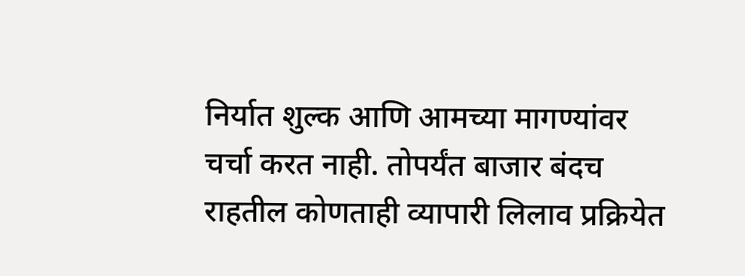निर्यात शुल्क आणि आमच्या मागण्यांवर चर्चा करत नाही. तोपर्यंत बाजार बंदच राहतील कोणताही व्यापारी लिलाव प्रक्रियेत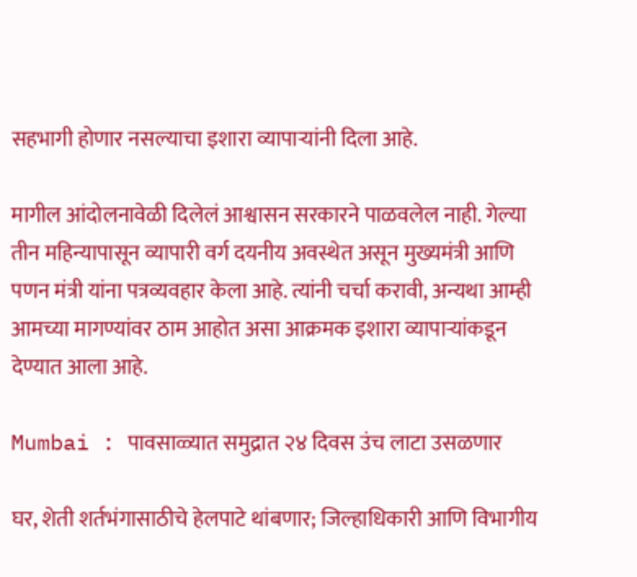सहभागी होणार नसल्याचा इशारा व्यापाऱ्यांनी दिला आहे.

मागील आंदोलनावेळी दिलेलं आश्वासन सरकारने पाळवलेल नाही. गेल्या तीन महिन्यापासून व्यापारी वर्ग दयनीय अवस्थेत असून मुख्यमंत्री आणि पणन मंत्री यांना पत्रव्यवहार केला आहे. त्यांनी चर्चा करावी, अन्यथा आम्ही आमच्या मागण्यांवर ठाम आहोत असा आक्रमक इशारा व्यापाऱ्यांकडून देण्यात आला आहे.

Mumbai : पावसाळ्यात समुद्रात २४ दिवस उंच लाटा उसळणार

घर, शेती शर्तभंगासाठीचे हेलपाटे थांबणार; जिल्हाधिकारी आणि विभागीय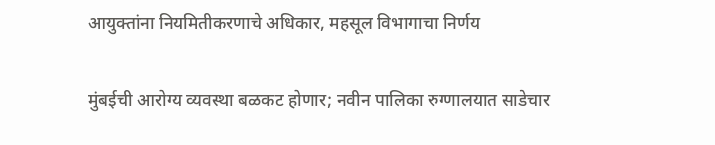आयुक्तांना नियमितीकरणाचे अधिकार, महसूल विभागाचा निर्णय

मुंबईची आरोग्य व्यवस्था बळकट होणार; नवीन पालिका रुग्णालयात साडेचार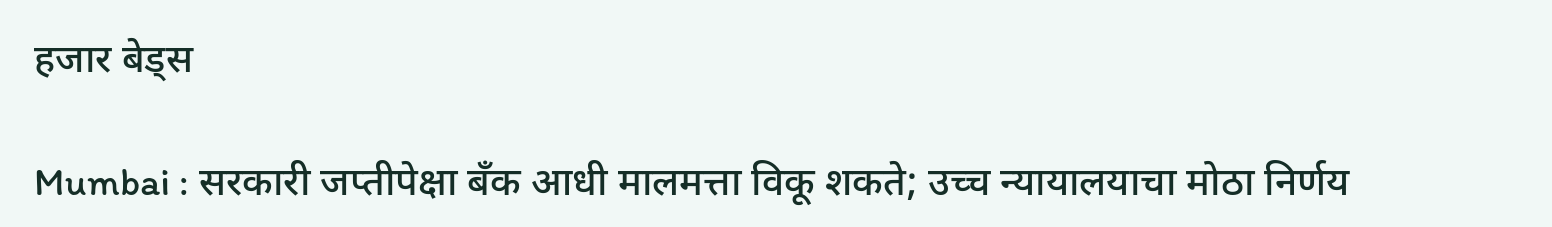हजार बेड्स

Mumbai : सरकारी जप्तीपेक्षा बँक आधी मालमत्ता विकू शकते; उच्च न्यायालयाचा मोठा निर्णय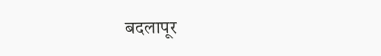बदलापूर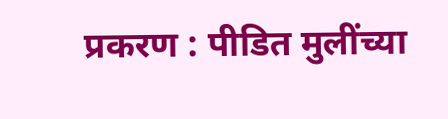प्रकरण : पीडित मुलींच्या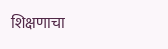शिक्षणाचा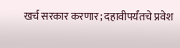खर्च सरकार करणार; दहावीपर्यंतचे प्रवेश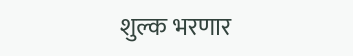शुल्क भरणार